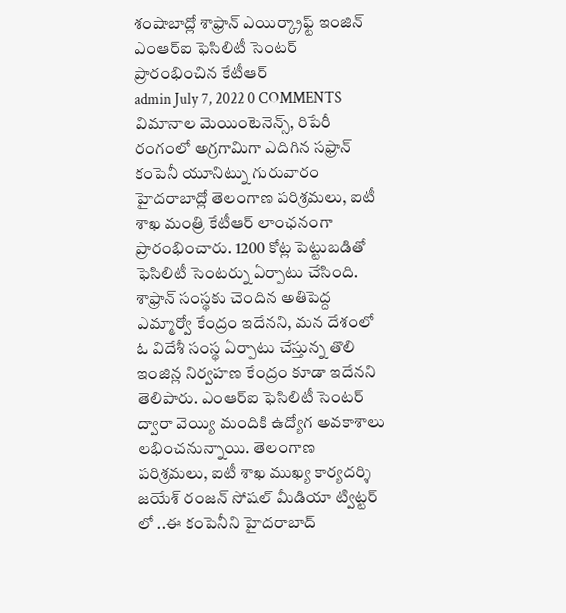శంషాబాద్లో శాఫ్రాన్ ఎయిర్క్రాఫ్ట్ ఇంజిన్ ఎంఆర్ఐ ఫెసిలిటీ సెంటర్ ప్రారంభించిన కేటీఆర్
admin July 7, 2022 0 COMMENTS
విమానాల మెయింటెనెన్స్, రిపేరీ రంగంలో అగ్రగామిగా ఎదిగిన సఫ్రాన్ కంపెనీ యూనిట్ను గురువారం హైదరాబాద్లో తెలంగాణ పరిశ్రమలు, ఐటీ శాఖ మంత్రి కేటీఆర్ లాంఛనంగా ప్రారంభించారు. 1200 కోట్ల పెట్టుబడితో ఫెసిలిటీ సెంటర్ను ఏర్పాటు చేసింది. శాఫ్రాన్ సంస్థకు చెందిన అతిపెద్ద ఎమ్మార్వో కేంద్రం ఇదేనని, మన దేశంలో ఓ విదేశీ సంస్థ ఏర్పాటు చేస్తున్న తొలి ఇంజిన్ల నిర్వహణ కేంద్రం కూడా ఇదేనని తెలిపారు. ఎంఆర్ఐ ఫెసిలిటీ సెంటర్ ద్వారా వెయ్యి మందికి ఉద్యోగ అవకాశాలు లభించనున్నాయి. తెలంగాణ పరిశ్రమలు, ఐటీ శాఖ ముఖ్య కార్యదర్శి జయేశ్ రంజన్ సోషల్ మీడియా ట్విట్టర్ లో ..ఈ కంపెనీని హైదరాబాద్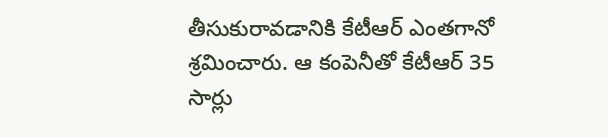తీసుకురావడానికి కేటీఆర్ ఎంతగానో శ్రమించారు. ఆ కంపెనీతో కేటీఆర్ 35 సార్లు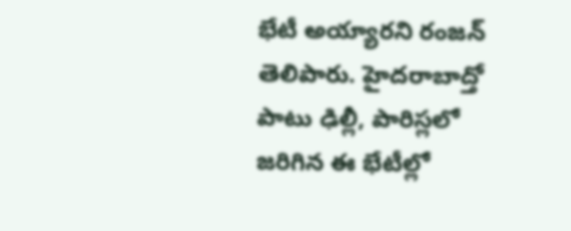భేటీ అయ్యారని రంజన్ తెలిపారు. హైదరాబాద్తో పాటు ఢిల్లీ, పారిస్లలో జరిగిన ఈ భేటీల్లో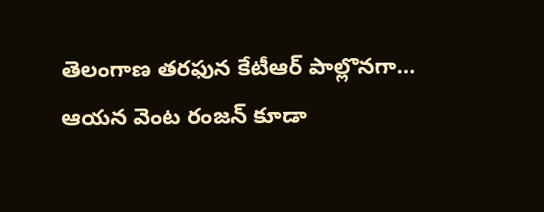తెలంగాణ తరఫున కేటీఆర్ పాల్లొనగా… ఆయన వెంట రంజన్ కూడా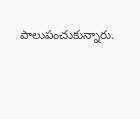పాలుపంచుకున్నారు.